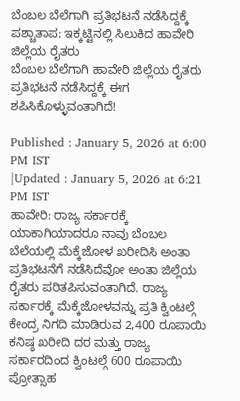ಬೆಂಬಲ ಬೆಲೆಗಾಗಿ ಪ್ರತಿಭಟನೆ ನಡೆಸಿದ್ದಕ್ಕೆ ಪಶ್ಚಾತಾಪ: ಇಕ್ಕಟ್ಟಿನಲ್ಲಿ ಸಿಲುಕಿದ ಹಾವೇರಿ ಜಿಲ್ಲೆಯ ರೈತರು
ಬೆಂಬಲ ಬೆಲೆಗಾಗಿ ಹಾವೇರಿ ಜಿಲ್ಲೆಯ ರೈತರು ಪ್ರತಿಭಟನೆ ನಡೆಸಿದ್ದಕ್ಕೆ ಈಗ ಶಪಿಸಿಕೊಳ್ಳುವಂತಾಗಿದೆ!

Published : January 5, 2026 at 6:00 PM IST
|Updated : January 5, 2026 at 6:21 PM IST
ಹಾವೇರಿ: ರಾಜ್ಯ ಸರ್ಕಾರಕ್ಕೆ ಯಾಕಾಗಿಯಾದರೂ ನಾವು ಬೆಂಬಲ ಬೆಲೆಯಲ್ಲಿ ಮೆಕ್ಕೆಜೋಳ ಖರೀದಿಸಿ ಅಂತಾ ಪ್ರತಿಭಟನೆಗೆ ನಡೆಸಿದೆವೋ ಅಂತಾ ಜಿಲ್ಲೆಯ ರೈತರು ಪರಿತಪಿಸುವಂತಾಗಿದೆ. ರಾಜ್ಯ ಸರ್ಕಾರಕ್ಕೆ ಮೆಕ್ಕೆಜೋಳವನ್ನು ಪ್ರತಿ ಕ್ವಿಂಟಲ್ಗೆ ಕೇಂದ್ರ ನಿಗದಿ ಮಾಡಿರುವ 2,400 ರೂಪಾಯಿ ಕನಿಷ್ಠ ಖರೀದಿ ದರ ಮತ್ತು ರಾಜ್ಯ ಸರ್ಕಾರದಿಂದ ಕ್ವಿಂಟಲ್ಗೆ 600 ರೂಪಾಯಿ ಪ್ರೋತ್ಸಾಹ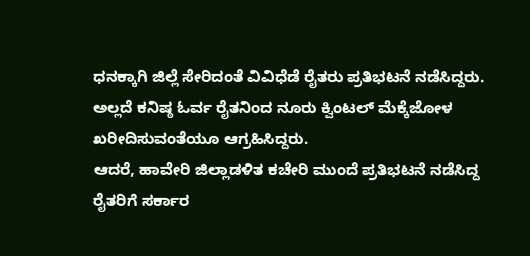ಧನಕ್ಕಾಗಿ ಜಿಲ್ಲೆ ಸೇರಿದಂತೆ ವಿವಿಧೆಡೆ ರೈತರು ಪ್ರತಿಭಟನೆ ನಡೆಸಿದ್ದರು. ಅಲ್ಲದೆ ಕನಿಷ್ಠ ಓರ್ವ ರೈತನಿಂದ ನೂರು ಕ್ವಿಂಟಲ್ ಮೆಕ್ಕೆಜೋಳ ಖರೀದಿಸುವಂತೆಯೂ ಆಗ್ರಹಿಸಿದ್ದರು.
ಆದರೆ, ಹಾವೇರಿ ಜಿಲ್ಲಾಡಳಿತ ಕಚೇರಿ ಮುಂದೆ ಪ್ರತಿಭಟನೆ ನಡೆಸಿದ್ದ ರೈತರಿಗೆ ಸರ್ಕಾರ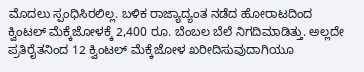ಮೊದಲು ಸ್ಪಂಧಿಸಿರಲಿಲ್ಲ. ಬಳಿಕ ರಾಜ್ಯಾದ್ಯಂತ ನಡೆದ ಹೋರಾಟದಿಂದ ಕ್ವಿಂಟಲ್ ಮೆಕ್ಕೆಜೋಳಕ್ಕೆ 2,400 ರೂ. ಬೆಂಬಲ ಬೆಲೆ ನಿಗದಿಮಾಡಿತ್ತು. ಅಲ್ಲದೇ ಪ್ರತಿರೈತನಿಂದ 12 ಕ್ವಿಂಟಲ್ ಮೆಕ್ಕೆಜೋಳ ಖರೀದಿಸುವುದಾಗಿಯೂ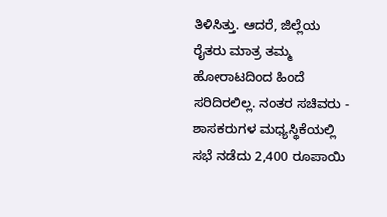ತಿಳಿಸಿತ್ತು. ಆದರೆ, ಜಿಲ್ಲೆಯ ರೈತರು ಮಾತ್ರ ತಮ್ಮ ಹೋರಾಟದಿಂದ ಹಿಂದೆ ಸರಿದಿರಲಿಲ್ಲ. ನಂತರ ಸಚಿವರು - ಶಾಸಕರುಗಳ ಮಧ್ಯಸ್ಥಿಕೆಯಲ್ಲಿ ಸಭೆ ನಡೆದು 2,400 ರೂಪಾಯಿ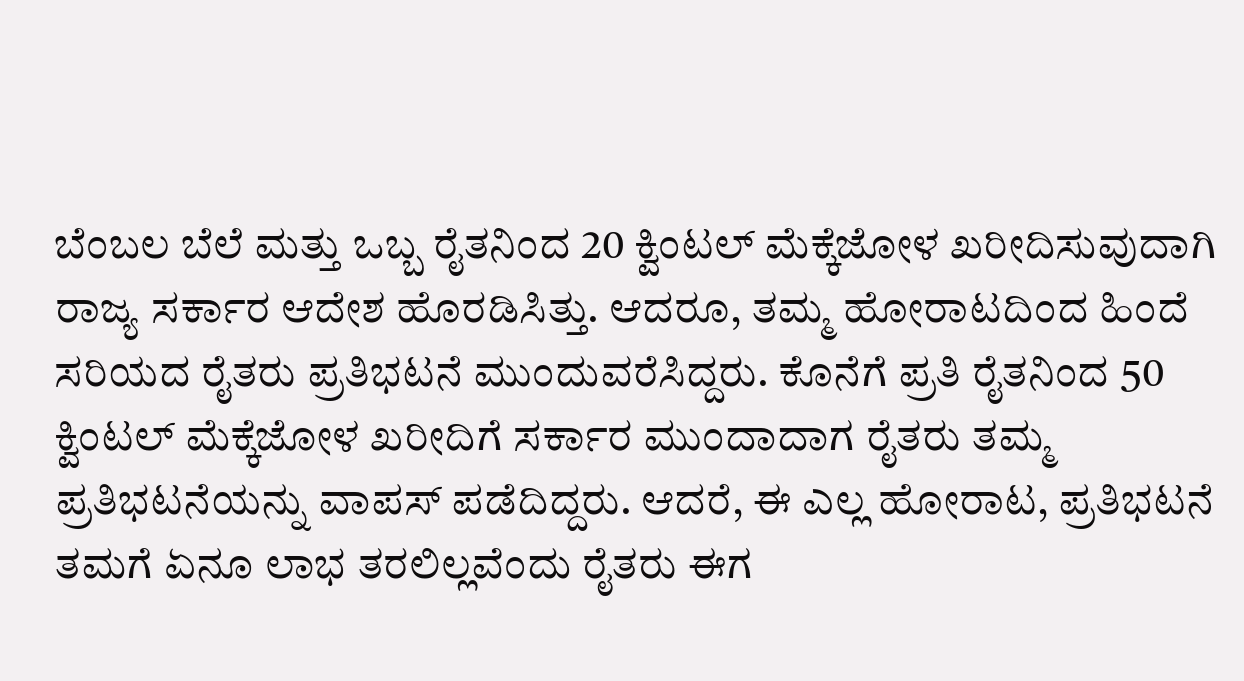ಬೆಂಬಲ ಬೆಲೆ ಮತ್ತು ಒಬ್ಬ ರೈತನಿಂದ 20 ಕ್ವಿಂಟಲ್ ಮೆಕ್ಕೆಜೋಳ ಖರೀದಿಸುವುದಾಗಿ ರಾಜ್ಯ ಸರ್ಕಾರ ಆದೇಶ ಹೊರಡಿಸಿತ್ತು. ಆದರೂ, ತಮ್ಮ ಹೋರಾಟದಿಂದ ಹಿಂದೆ ಸರಿಯದ ರೈತರು ಪ್ರತಿಭಟನೆ ಮುಂದುವರೆಸಿದ್ದರು. ಕೊನೆಗೆ ಪ್ರತಿ ರೈತನಿಂದ 50 ಕ್ವಿಂಟಲ್ ಮೆಕ್ಕೆಜೋಳ ಖರೀದಿಗೆ ಸರ್ಕಾರ ಮುಂದಾದಾಗ ರೈತರು ತಮ್ಮ ಪ್ರತಿಭಟನೆಯನ್ನು ವಾಪಸ್ ಪಡೆದಿದ್ದರು. ಆದರೆ, ಈ ಎಲ್ಲ ಹೋರಾಟ, ಪ್ರತಿಭಟನೆ ತಮಗೆ ಏನೂ ಲಾಭ ತರಲಿಲ್ಲವೆಂದು ರೈತರು ಈಗ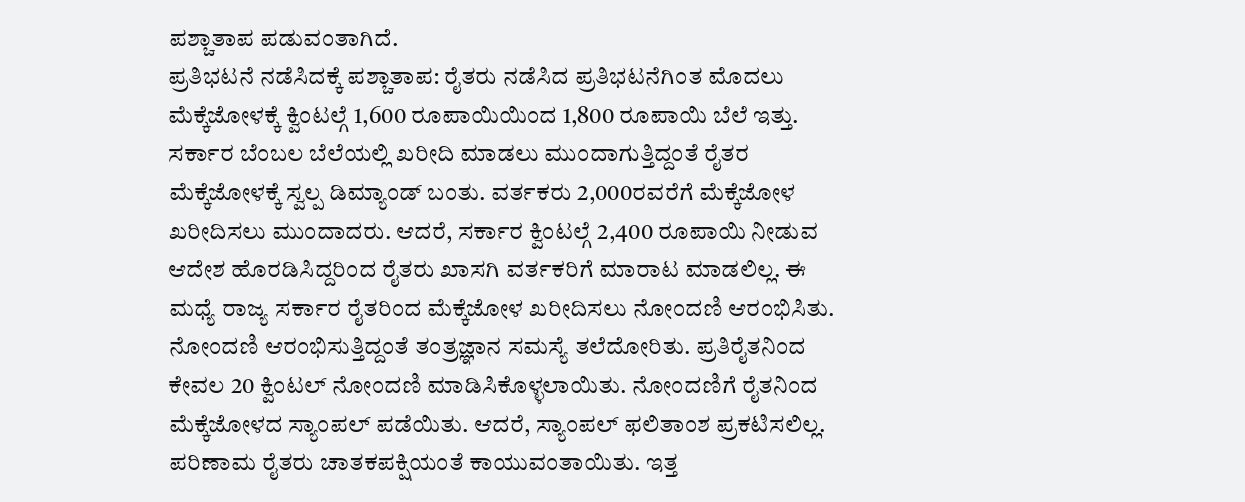ಪಶ್ಚಾತಾಪ ಪಡುವಂತಾಗಿದೆ.
ಪ್ರತಿಭಟನೆ ನಡೆಸಿದಕ್ಕೆ ಪಶ್ಚಾತಾಪ: ರೈತರು ನಡೆಸಿದ ಪ್ರತಿಭಟನೆಗಿಂತ ಮೊದಲು ಮೆಕ್ಕೆಜೋಳಕ್ಕೆ ಕ್ವಿಂಟಲ್ಗೆ 1,600 ರೂಪಾಯಿಯಿಂದ 1,800 ರೂಪಾಯಿ ಬೆಲೆ ಇತ್ತು. ಸರ್ಕಾರ ಬೆಂಬಲ ಬೆಲೆಯಲ್ಲಿ ಖರೀದಿ ಮಾಡಲು ಮುಂದಾಗುತ್ತಿದ್ದಂತೆ ರೈತರ ಮೆಕ್ಕೆಜೋಳಕ್ಕೆ ಸ್ವಲ್ಪ ಡಿಮ್ಯಾಂಡ್ ಬಂತು. ವರ್ತಕರು 2,000ರವರೆಗೆ ಮೆಕ್ಕೆಜೋಳ ಖರೀದಿಸಲು ಮುಂದಾದರು. ಆದರೆ, ಸರ್ಕಾರ ಕ್ವಿಂಟಲ್ಗೆ 2,400 ರೂಪಾಯಿ ನೀಡುವ ಆದೇಶ ಹೊರಡಿಸಿದ್ದರಿಂದ ರೈತರು ಖಾಸಗಿ ವರ್ತಕರಿಗೆ ಮಾರಾಟ ಮಾಡಲಿಲ್ಲ. ಈ ಮಧ್ಯೆ ರಾಜ್ಯ ಸರ್ಕಾರ ರೈತರಿಂದ ಮೆಕ್ಕೆಜೋಳ ಖರೀದಿಸಲು ನೋಂದಣಿ ಆರಂಭಿಸಿತು. ನೋಂದಣಿ ಆರಂಭಿಸುತ್ತಿದ್ದಂತೆ ತಂತ್ರಜ್ಞಾನ ಸಮಸ್ಯೆ ತಲೆದೋರಿತು. ಪ್ರತಿರೈತನಿಂದ ಕೇವಲ 20 ಕ್ವಿಂಟಲ್ ನೋಂದಣಿ ಮಾಡಿಸಿಕೊಳ್ಳಲಾಯಿತು. ನೋಂದಣಿಗೆ ರೈತನಿಂದ ಮೆಕ್ಕೆಜೋಳದ ಸ್ಯಾಂಪಲ್ ಪಡೆಯಿತು. ಆದರೆ, ಸ್ಯಾಂಪಲ್ ಫಲಿತಾಂಶ ಪ್ರಕಟಿಸಲಿಲ್ಲ. ಪರಿಣಾಮ ರೈತರು ಚಾತಕಪಕ್ಷಿಯಂತೆ ಕಾಯುವಂತಾಯಿತು. ಇತ್ತ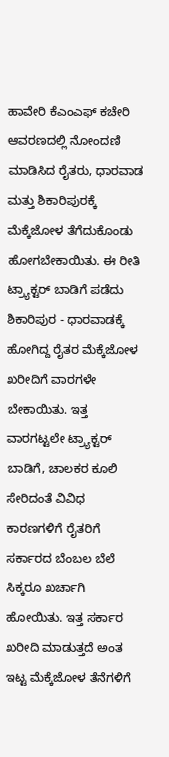ಹಾವೇರಿ ಕೆಎಂಎಫ್ ಕಚೇರಿ ಆವರಣದಲ್ಲಿ ನೋಂದಣಿ ಮಾಡಿಸಿದ ರೈತರು, ಧಾರವಾಡ ಮತ್ತು ಶಿಕಾರಿಪುರಕ್ಕೆ ಮೆಕ್ಕೆಜೋಳ ತೆಗೆದುಕೊಂಡು ಹೋಗಬೇಕಾಯಿತು. ಈ ರೀತಿ ಟ್ರ್ಯಾಕ್ಟರ್ ಬಾಡಿಗೆ ಪಡೆದು ಶಿಕಾರಿಪುರ - ಧಾರವಾಡಕ್ಕೆ ಹೋಗಿದ್ದ ರೈತರ ಮೆಕ್ಕೆಜೋಳ ಖರೀದಿಗೆ ವಾರಗಳೇ ಬೇಕಾಯಿತು. ಇತ್ತ ವಾರಗಟ್ಟಲೇ ಟ್ರ್ಯಾಕ್ಟರ್ ಬಾಡಿಗೆ, ಚಾಲಕರ ಕೂಲಿ ಸೇರಿದಂತೆ ವಿವಿಧ ಕಾರಣಗಳಿಗೆ ರೈತರಿಗೆ ಸರ್ಕಾರದ ಬೆಂಬಲ ಬೆಲೆ ಸಿಕ್ಕರೂ ಖರ್ಚಾಗಿ ಹೋಯಿತು. ಇತ್ತ ಸರ್ಕಾರ ಖರೀದಿ ಮಾಡುತ್ತದೆ ಅಂತ ಇಟ್ಟ ಮೆಕ್ಕೆಜೋಳ ತೆನೆಗಳಿಗೆ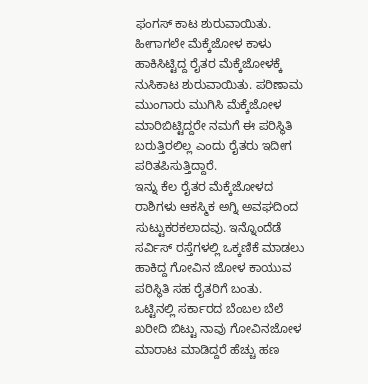ಫಂಗಸ್ ಕಾಟ ಶುರುವಾಯಿತು. ಹೀಗಾಗಲೇ ಮೆಕ್ಕೆಜೋಳ ಕಾಳು ಹಾಕಿಸಿಟ್ಟಿದ್ದ ರೈತರ ಮೆಕ್ಕೆಜೋಳಕ್ಕೆ ನುಸಿಕಾಟ ಶುರುವಾಯಿತು. ಪರಿಣಾಮ ಮುಂಗಾರು ಮುಗಿಸಿ ಮೆಕ್ಕೆಜೋಳ ಮಾರಿಬಿಟ್ಟಿದ್ದರೇ ನಮಗೆ ಈ ಪರಿಸ್ಥಿತಿ ಬರುತ್ತಿರಲಿಲ್ಲ ಎಂದು ರೈತರು ಇದೀಗ ಪರಿತಪಿಸುತ್ತಿದ್ದಾರೆ.
ಇನ್ನು ಕೆಲ ರೈತರ ಮೆಕ್ಕೆಜೋಳದ ರಾಶಿಗಳು ಆಕಸ್ಮಿಕ ಅಗ್ನಿ ಅವಘದಿಂದ ಸುಟ್ಟುಕರಕಲಾದವು. ಇನ್ನೊಂದೆಡೆ ಸರ್ವಿಸ್ ರಸ್ತೆಗಳಲ್ಲಿ ಒಕ್ಕಣಿಕೆ ಮಾಡಲು ಹಾಕಿದ್ದ ಗೋವಿನ ಜೋಳ ಕಾಯುವ ಪರಿಸ್ಥಿತಿ ಸಹ ರೈತರಿಗೆ ಬಂತು. ಒಟ್ಟಿನಲ್ಲಿ ಸರ್ಕಾರದ ಬೆಂಬಲ ಬೆಲೆ ಖರೀದಿ ಬಿಟ್ಟು ನಾವು ಗೋವಿನಜೋಳ ಮಾರಾಟ ಮಾಡಿದ್ದರೆ ಹೆಚ್ಚು ಹಣ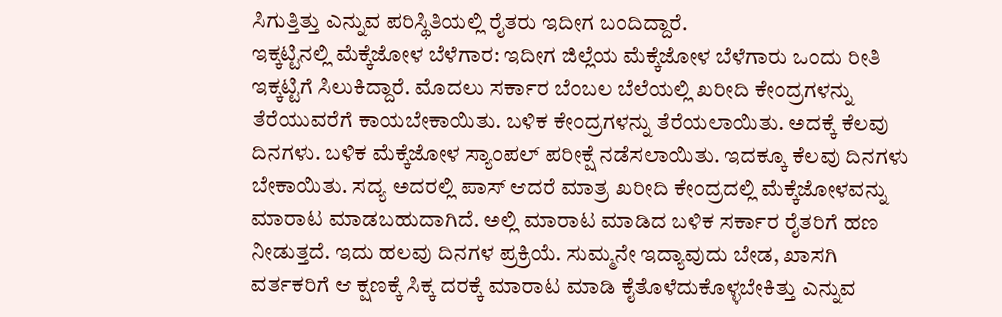ಸಿಗುತ್ತಿತ್ತು ಎನ್ನುವ ಪರಿಸ್ಥಿತಿಯಲ್ಲಿ ರೈತರು ಇದೀಗ ಬಂದಿದ್ದಾರೆ.
ಇಕ್ಕಟ್ಟಿನಲ್ಲಿ ಮೆಕ್ಕೆಜೋಳ ಬೆಳೆಗಾರ: ಇದೀಗ ಜಿಲ್ಲೆಯ ಮೆಕ್ಕೆಜೋಳ ಬೆಳೆಗಾರು ಒಂದು ರೀತಿ ಇಕ್ಕಟ್ಟಿಗೆ ಸಿಲುಕಿದ್ದಾರೆ. ಮೊದಲು ಸರ್ಕಾರ ಬೆಂಬಲ ಬೆಲೆಯಲ್ಲಿ ಖರೀದಿ ಕೇಂದ್ರಗಳನ್ನು ತೆರೆಯುವರೆಗೆ ಕಾಯಬೇಕಾಯಿತು. ಬಳಿಕ ಕೇಂದ್ರಗಳನ್ನು ತೆರೆಯಲಾಯಿತು. ಅದಕ್ಕೆ ಕೆಲವು ದಿನಗಳು. ಬಳಿಕ ಮೆಕ್ಕೆಜೋಳ ಸ್ಯಾಂಪಲ್ ಪರೀಕ್ಷೆ ನಡೆಸಲಾಯಿತು. ಇದಕ್ಕೂ ಕೆಲವು ದಿನಗಳು ಬೇಕಾಯಿತು. ಸದ್ಯ ಅದರಲ್ಲಿ ಪಾಸ್ ಆದರೆ ಮಾತ್ರ ಖರೀದಿ ಕೇಂದ್ರದಲ್ಲಿ ಮೆಕ್ಕೆಜೋಳವನ್ನು ಮಾರಾಟ ಮಾಡಬಹುದಾಗಿದೆ. ಅಲ್ಲಿ ಮಾರಾಟ ಮಾಡಿದ ಬಳಿಕ ಸರ್ಕಾರ ರೈತರಿಗೆ ಹಣ ನೀಡುತ್ತದೆ. ಇದು ಹಲವು ದಿನಗಳ ಪ್ರಕ್ರಿಯೆ. ಸುಮ್ಮನೇ ಇದ್ಯಾವುದು ಬೇಡ, ಖಾಸಗಿ ವರ್ತಕರಿಗೆ ಆ ಕ್ಷಣಕ್ಕೆ ಸಿಕ್ಕ ದರಕ್ಕೆ ಮಾರಾಟ ಮಾಡಿ ಕೈತೊಳೆದುಕೊಳ್ಳಬೇಕಿತ್ತು ಎನ್ನುವ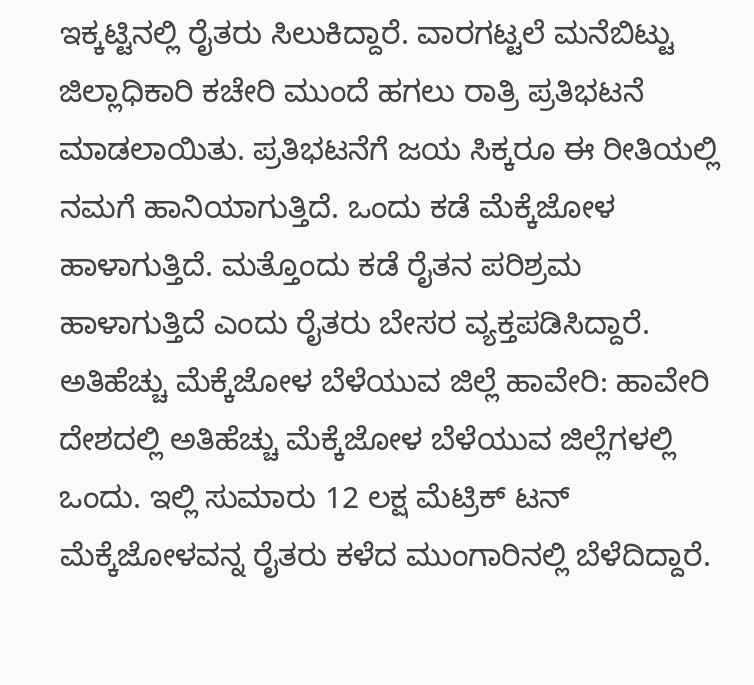ಇಕ್ಕಟ್ಟಿನಲ್ಲಿ ರೈತರು ಸಿಲುಕಿದ್ದಾರೆ. ವಾರಗಟ್ಟಲೆ ಮನೆಬಿಟ್ಟು ಜಿಲ್ಲಾಧಿಕಾರಿ ಕಚೇರಿ ಮುಂದೆ ಹಗಲು ರಾತ್ರಿ ಪ್ರತಿಭಟನೆ ಮಾಡಲಾಯಿತು. ಪ್ರತಿಭಟನೆಗೆ ಜಯ ಸಿಕ್ಕರೂ ಈ ರೀತಿಯಲ್ಲಿ ನಮಗೆ ಹಾನಿಯಾಗುತ್ತಿದೆ. ಒಂದು ಕಡೆ ಮೆಕ್ಕೆಜೋಳ ಹಾಳಾಗುತ್ತಿದೆ. ಮತ್ತೊಂದು ಕಡೆ ರೈತನ ಪರಿಶ್ರಮ ಹಾಳಾಗುತ್ತಿದೆ ಎಂದು ರೈತರು ಬೇಸರ ವ್ಯಕ್ತಪಡಿಸಿದ್ದಾರೆ.
ಅತಿಹೆಚ್ಚು ಮೆಕ್ಕೆಜೋಳ ಬೆಳೆಯುವ ಜಿಲ್ಲೆ ಹಾವೇರಿ: ಹಾವೇರಿ ದೇಶದಲ್ಲಿ ಅತಿಹೆಚ್ಚು ಮೆಕ್ಕೆಜೋಳ ಬೆಳೆಯುವ ಜಿಲ್ಲೆಗಳಲ್ಲಿ ಒಂದು. ಇಲ್ಲಿ ಸುಮಾರು 12 ಲಕ್ಷ ಮೆಟ್ರಿಕ್ ಟನ್ ಮೆಕ್ಕೆಜೋಳವನ್ನ ರೈತರು ಕಳೆದ ಮುಂಗಾರಿನಲ್ಲಿ ಬೆಳೆದಿದ್ದಾರೆ.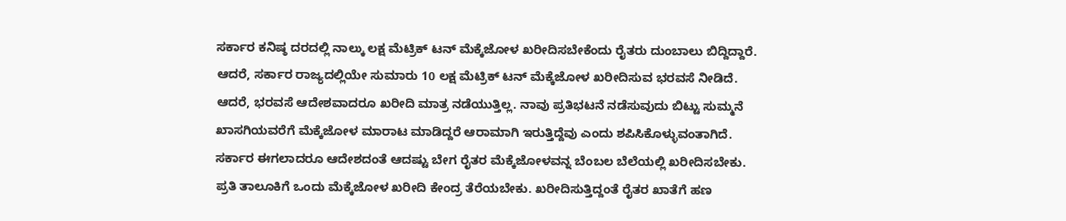ಸರ್ಕಾರ ಕನಿಷ್ಠ ದರದಲ್ಲಿ ನಾಲ್ಕು ಲಕ್ಷ ಮೆಟ್ರಿಕ್ ಟನ್ ಮೆಕ್ಕೆಜೋಳ ಖರೀದಿಸಬೇಕೆಂದು ರೈತರು ದುಂಬಾಲು ಬಿದ್ದಿದ್ದಾರೆ. ಆದರೆ, ಸರ್ಕಾರ ರಾಜ್ಯದಲ್ಲಿಯೇ ಸುಮಾರು 10 ಲಕ್ಷ ಮೆಟ್ರಿಕ್ ಟನ್ ಮೆಕ್ಕೆಜೋಳ ಖರೀದಿಸುವ ಭರವಸೆ ನೀಡಿದೆ. ಆದರೆ, ಭರವಸೆ ಆದೇಶವಾದರೂ ಖರೀದಿ ಮಾತ್ರ ನಡೆಯುತ್ತಿಲ್ಲ. ನಾವು ಪ್ರತಿಭಟನೆ ನಡೆಸುವುದು ಬಿಟ್ಟು ಸುಮ್ಮನೆ ಖಾಸಗಿಯವರೆಗೆ ಮೆಕ್ಕೆಜೋಳ ಮಾರಾಟ ಮಾಡಿದ್ದರೆ ಆರಾಮಾಗಿ ಇರುತ್ತಿದ್ದೆವು ಎಂದು ಶಪಿಸಿಕೊಳ್ಳುವಂತಾಗಿದೆ. ಸರ್ಕಾರ ಈಗಲಾದರೂ ಆದೇಶದಂತೆ ಆದಷ್ಟು ಬೇಗ ರೈತರ ಮೆಕ್ಕೆಜೋಳವನ್ನ ಬೆಂಬಲ ಬೆಲೆಯಲ್ಲಿ ಖರೀದಿಸಬೇಕು. ಪ್ರತಿ ತಾಲೂಕಿಗೆ ಒಂದು ಮೆಕ್ಕೆಜೋಳ ಖರೀದಿ ಕೇಂದ್ರ ತೆರೆಯಬೇಕು. ಖರೀದಿಸುತ್ತಿದ್ದಂತೆ ರೈತರ ಖಾತೆಗೆ ಹಣ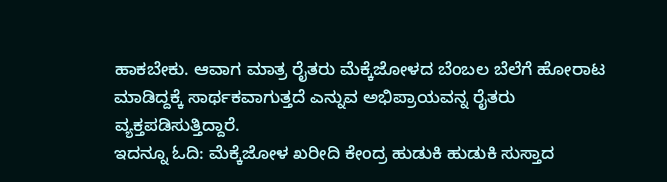ಹಾಕಬೇಕು. ಆವಾಗ ಮಾತ್ರ ರೈತರು ಮೆಕ್ಕೆಜೋಳದ ಬೆಂಬಲ ಬೆಲೆಗೆ ಹೋರಾಟ ಮಾಡಿದ್ದಕ್ಕೆ ಸಾರ್ಥಕವಾಗುತ್ತದೆ ಎನ್ನುವ ಅಭಿಪ್ರಾಯವನ್ನ ರೈತರು ವ್ಯಕ್ತಪಡಿಸುತ್ತಿದ್ದಾರೆ.
ಇದನ್ನೂ ಓದಿ: ಮೆಕ್ಕೆಜೋಳ ಖರೀದಿ ಕೇಂದ್ರ ಹುಡುಕಿ ಹುಡುಕಿ ಸುಸ್ತಾದ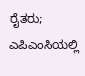ರೈತರು; ಎಪಿಎಂಸಿಯಲ್ಲಿ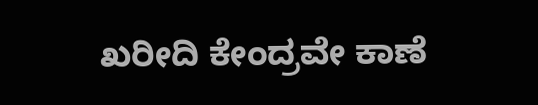ಖರೀದಿ ಕೇಂದ್ರವೇ ಕಾಣೆ